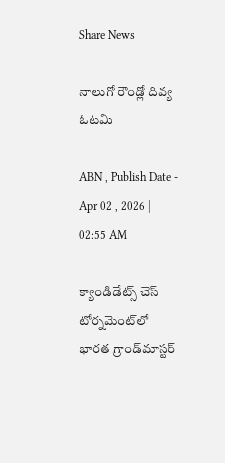Share News

నాలుగో రౌండ్లో దివ్య ఓటమి

ABN , Publish Date - Apr 02 , 2026 | 02:55 AM

క్యాండిడేట్స్‌ చెస్‌ టోర్నమెంట్‌లో భారత గ్రాండ్‌మాస్టర్‌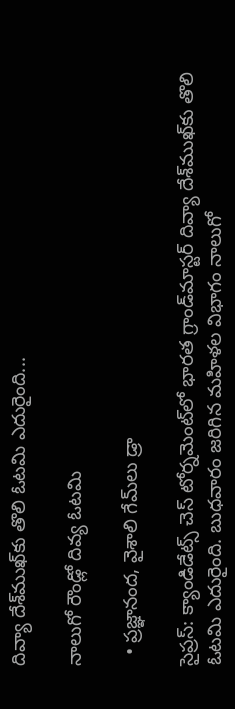దివ్యా దేశ్‌ముఖ్‌కు తొలి ఓటమి ఎదురైంది...

నాలుగో రౌండ్లో దివ్య ఓటమి

  • ప్రజ్ఞానంద, వైశాలి గేమ్‌లు డ్రా

సైప్రస్‌: క్యాండిడేట్స్‌ చెస్‌ టోర్నమెంట్‌లో భారత గ్రాండ్‌మాస్టర్‌ దివ్యా దేశ్‌ముఖ్‌కు తొలి ఓటమి ఎదురైంది. బుధవారం జరిగిన మహిళల విభాగం నాలుగో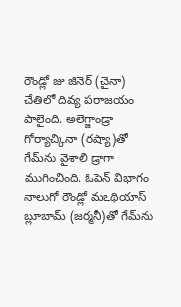రౌండ్లో జు జినెర్‌ (చైనా) చేతిలో దివ్య పరాజయం పాలైంది. అలెగ్జాండ్రా గోర్యాచ్కినా (రష్యా)తో గేమ్‌ను వైశాలి డ్రాగా ముగించింది. ఓపెన్‌ విభాగం నాలుగో రౌండ్లో మఽథియాస్‌ బ్లూబామ్‌ (జర్మనీ)తో గేమ్‌ను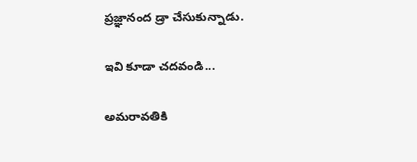ప్రజ్ఞానంద డ్రా చేసుకున్నాడు.

ఇవి కూడా చదవండి...

అమరావతికి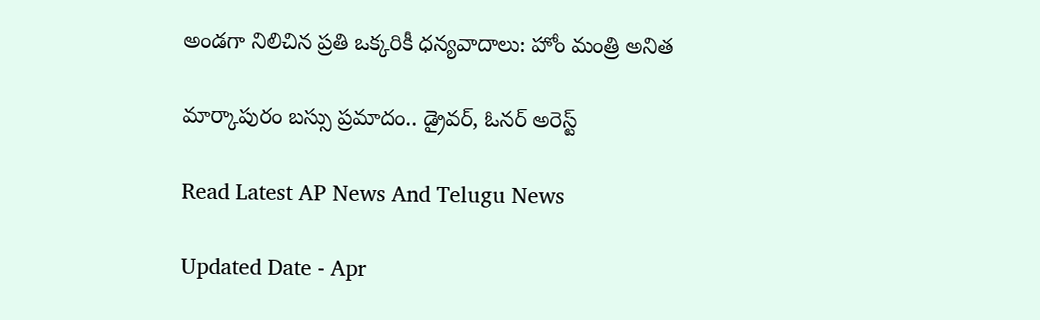అండగా నిలిచిన ప్రతి ఒక్కరికీ ధన్యవాదాలు: హోం మంత్రి అనిత

మార్కాపురం బస్సు ప్రమాదం.. డ్రైవర్, ఓనర్ అరెస్ట్

Read Latest AP News And Telugu News

Updated Date - Apr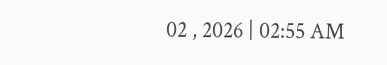02 , 2026 | 02:55 AM